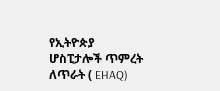የኢትዮጵያ ሆስፒታሎች ጥምረት ለጥራት ( EHAQ)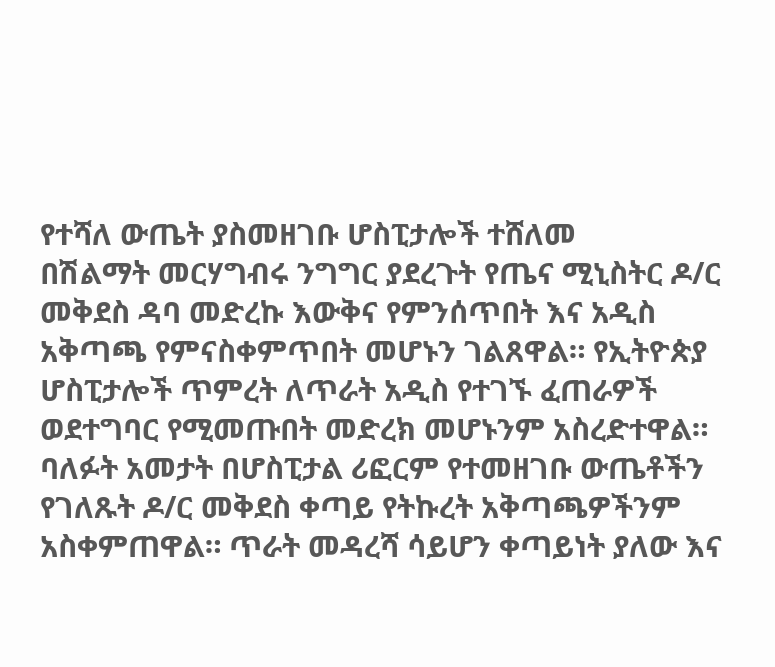የተሻለ ውጤት ያስመዘገቡ ሆስፒታሎች ተሸለመ
በሽልማት መርሃግብሩ ንግግር ያደረጉት የጤና ሚኒስትር ዶ/ር መቅደስ ዳባ መድረኩ እውቅና የምንሰጥበት እና አዲስ አቅጣጫ የምናስቀምጥበት መሆኑን ገልጸዋል። የኢትዮጵያ ሆስፒታሎች ጥምረት ለጥራት አዲስ የተገኙ ፈጠራዎች ወደተግባር የሚመጡበት መድረክ መሆኑንም አስረድተዋል። ባለፉት አመታት በሆስፒታል ሪፎርም የተመዘገቡ ውጤቶችን የገለጹት ዶ/ር መቅደስ ቀጣይ የትኩረት አቅጣጫዎችንም አስቀምጠዋል። ጥራት መዳረሻ ሳይሆን ቀጣይነት ያለው እና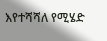እየተሻሻለ የሚሄድ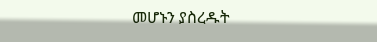መሆኑን ያስረዱት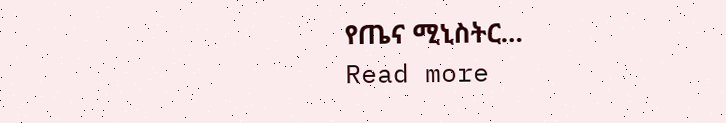የጤና ሚኒስትር…
Read more